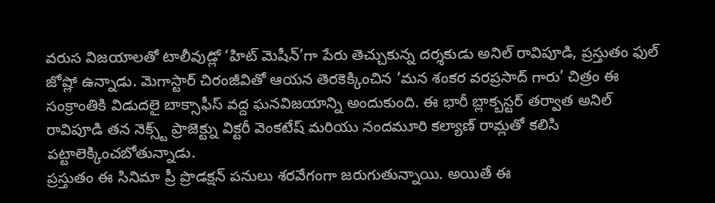వరుస విజయాలతో టాలీవుడ్లో ‘హిట్ మెషీన్’గా పేరు తెచ్చుకున్న దర్శకుడు అనిల్ రావిపూడి, ప్రస్తుతం ఫుల్ జోష్లో ఉన్నాడు. మెగాస్టార్ చిరంజీవితో ఆయన తెరకెక్కించిన ‘మన శంకర వరప్రసాద్ గారు’ చిత్రం ఈ సంక్రాంతికి విడుదలై బాక్సాఫీస్ వద్ద ఘనవిజయాన్ని అందుకుంది. ఈ భారీ బ్లాక్బస్టర్ తర్వాత అనిల్ రావిపూడి తన నెక్స్ట్ ప్రాజెక్ట్ను విక్టరీ వెంకటేష్ మరియు నందమూరి కల్యాణ్ రామ్లతో కలిసి పట్టాలెక్కించబోతున్నాడు.
ప్రస్తుతం ఈ సినిమా ప్రీ ప్రొడక్షన్ పనులు శరవేగంగా జరుగుతున్నాయి. అయితే ఈ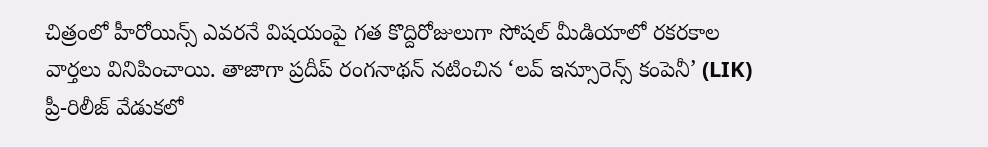చిత్రంలో హీరోయిన్స్ ఎవరనే విషయంపై గత కొద్దిరోజులుగా సోషల్ మీడియాలో రకరకాల వార్తలు వినిపించాయి. తాజాగా ప్రదీప్ రంగనాథన్ నటించిన ‘లవ్ ఇన్సూరెన్స్ కంపెనీ’ (LIK) ప్రీ-రిలీజ్ వేడుకలో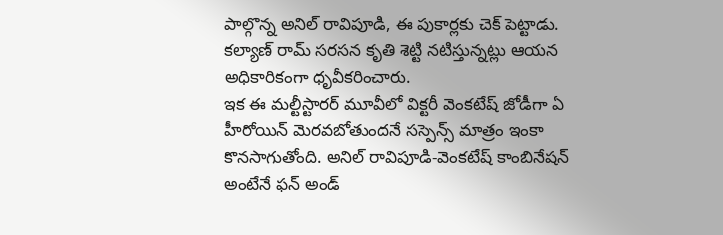పాల్గొన్న అనిల్ రావిపూడి, ఈ పుకార్లకు చెక్ పెట్టాడు. కల్యాణ్ రామ్ సరసన కృతి శెట్టి నటిస్తున్నట్లు ఆయన అధికారికంగా ధృవీకరించారు.
ఇక ఈ మల్టీస్టారర్ మూవీలో విక్టరీ వెంకటేష్ జోడీగా ఏ హీరోయిన్ మెరవబోతుందనే సస్పెన్స్ మాత్రం ఇంకా కొనసాగుతోంది. అనిల్ రావిపూడి-వెంకటేష్ కాంబినేషన్ అంటేనే ఫన్ అండ్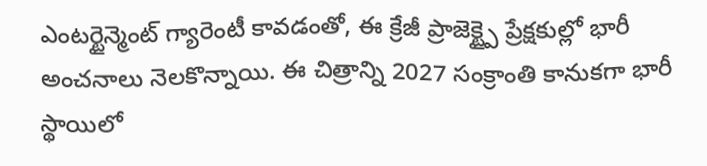ఎంటర్టైన్మెంట్ గ్యారెంటీ కావడంతో, ఈ క్రేజీ ప్రాజెక్ట్పై ప్రేక్షకుల్లో భారీ అంచనాలు నెలకొన్నాయి. ఈ చిత్రాన్ని 2027 సంక్రాంతి కానుకగా భారీ స్థాయిలో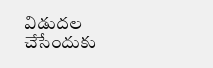విడుదల చేసేందుకు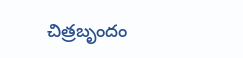చిత్రబృందం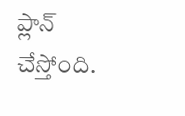ప్లాన్ చేస్తోంది.